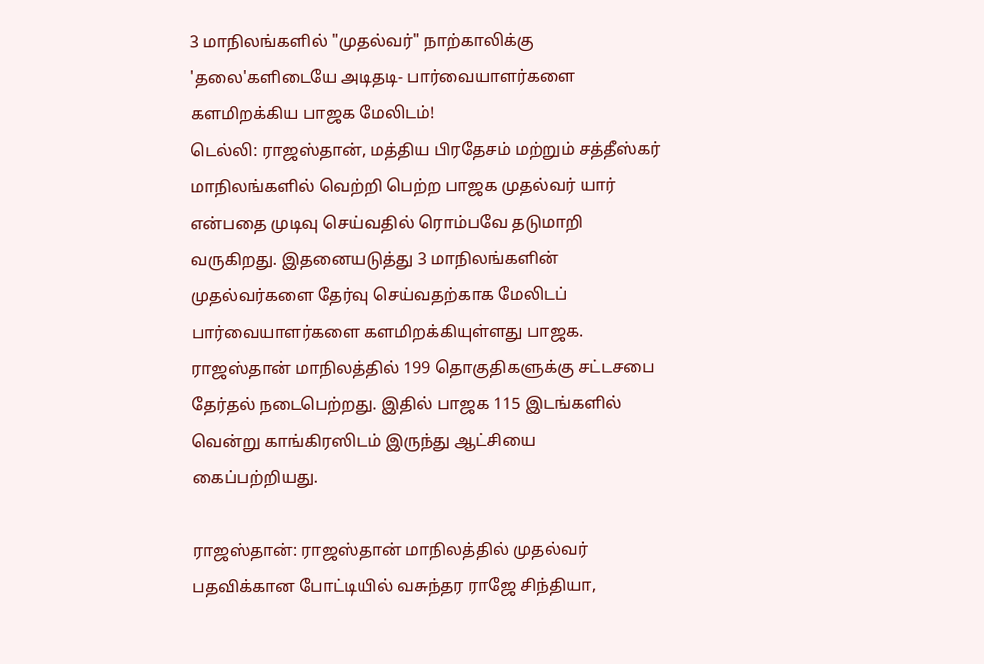3 மாநிலங்களில் "முதல்வர்" நாற்காலிக்கு 'தலை'களிடையே அடிதடி- பார்வையாளர்களை களமிறக்கிய பாஜக மேலிடம்!
டெல்லி: ராஜஸ்தான், மத்திய பிரதேசம் மற்றும் சத்தீஸ்கர் மாநிலங்களில் வெற்றி பெற்ற பாஜக முதல்வர் யார் என்பதை முடிவு செய்வதில் ரொம்பவே தடுமாறி வருகிறது. இதனையடுத்து 3 மாநிலங்களின் முதல்வர்களை தேர்வு செய்வதற்காக மேலிடப் பார்வையாளர்களை களமிறக்கியுள்ளது பாஜக.
ராஜஸ்தான் மாநிலத்தில் 199 தொகுதிகளுக்கு சட்டசபை தேர்தல் நடைபெற்றது. இதில் பாஜக 115 இடங்களில் வென்று காங்கிரஸிடம் இருந்து ஆட்சியை கைப்பற்றியது.

ராஜஸ்தான்: ராஜஸ்தான் மாநிலத்தில் முதல்வர் பதவிக்கான போட்டியில் வசுந்தர ராஜே சிந்தியா,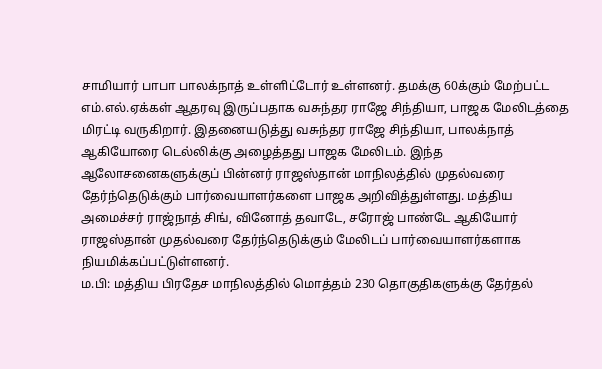சாமியார் பாபா பாலக்நாத் உள்ளிட்டோர் உள்ளனர். தமக்கு 60க்கும் மேற்பட்ட எம்.எல்.ஏக்கள் ஆதரவு இருப்பதாக வசுந்தர ராஜே சிந்தியா, பாஜக மேலிடத்தை மிரட்டி வருகிறார். இதனையடுத்து வசுந்தர ராஜே சிந்தியா, பாலக்நாத் ஆகியோரை டெல்லிக்கு அழைத்தது பாஜக மேலிடம். இந்த ஆலோசனைகளுக்குப் பின்னர் ராஜஸ்தான் மாநிலத்தில் முதல்வரை தேர்ந்தெடுக்கும் பார்வையாளர்களை பாஜக அறிவித்துள்ளது. மத்திய அமைச்சர் ராஜ்நாத் சிங், வினோத் தவாடே, சரோஜ் பாண்டே ஆகியோர் ராஜஸ்தான் முதல்வரை தேர்ந்தெடுக்கும் மேலிடப் பார்வையாளர்களாக நியமிக்கப்பட்டுள்ளனர்.
ம.பி: மத்திய பிரதேச மாநிலத்தில் மொத்தம் 230 தொகுதிகளுக்கு தேர்தல்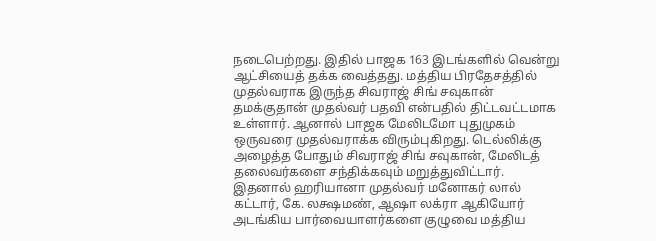நடைபெற்றது. இதில் பாஜக 163 இடங்களில் வென்று ஆட்சியைத் தக்க வைத்தது. மத்திய பிரதேசத்தில் முதல்வராக இருந்த சிவராஜ் சிங் சவுகான் தமக்குதான் முதல்வர் பதவி என்பதில் திட்டவட்டமாக உள்ளார். ஆனால் பாஜக மேலிடமோ புதுமுகம் ஒருவரை முதல்வராக்க விரும்புகிறது. டெல்லிக்கு அழைத்த போதும் சிவராஜ் சிங் சவுகான், மேலிடத் தலைவர்களை சந்திக்கவும் மறுத்துவிட்டார். இதனால் ஹரியானா முதல்வர் மனோகர் லால் கட்டார், கே. லக்ஷமண், ஆஷா லக்ரா ஆகியோர் அடங்கிய பார்வையாளர்களை குழுவை மத்திய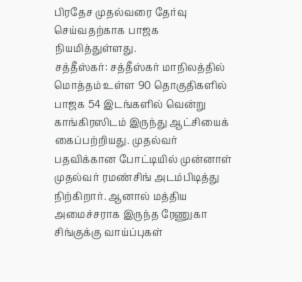பிரதேச முதல்வரை தேர்வு செய்வதற்காக பாஜக நியமித்துள்ளது.
சத்தீஸ்கர்: சத்தீஸ்கர் மாநிலத்தில் மொத்தம் உள்ள 90 தொகுதிகளில் பாஜக 54 இடங்களில் வென்று காங்கிரஸிடம் இருந்து ஆட்சியைக் கைப்பற்றியது. முதல்வர் பதவிக்கான போட்டியில் முன்னாள் முதல்வர் ரமண்சிங் அடம்பிடித்து நிற்கிறார். ஆனால் மத்திய அமைச்சராக இருந்த ரேணுகா சிங்குக்கு வாய்ப்புகள்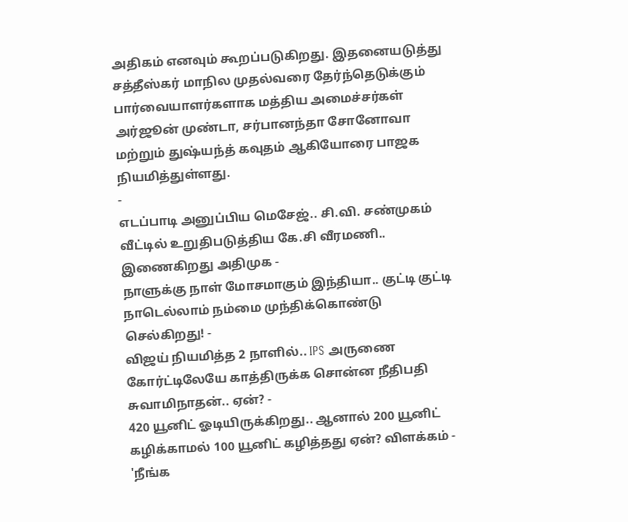அதிகம் எனவும் கூறப்படுகிறது. இதனையடுத்து சத்தீஸ்கர் மாநில முதல்வரை தேர்ந்தெடுக்கும் பார்வையாளர்களாக மத்திய அமைச்சர்கள் அர்ஜூன் முண்டா, சர்பானந்தா சோனோவா மற்றும் துஷ்யந்த் கவுதம் ஆகியோரை பாஜக நியமித்துள்ளது.
-
எடப்பாடி அனுப்பிய மெசேஜ்.. சி.வி. சண்முகம் வீட்டில் உறுதிபடுத்திய கே.சி வீரமணி.. இணைகிறது அதிமுக -
நாளுக்கு நாள் மோசமாகும் இந்தியா.. குட்டி குட்டி நாடெல்லாம் நம்மை முந்திக்கொண்டு செல்கிறது! -
விஜய் நியமித்த 2 நாளில்.. IPS அருணை கோர்ட்டிலேயே காத்திருக்க சொன்ன நீதிபதி சுவாமிநாதன்.. ஏன்? -
420 யூனிட் ஓடியிருக்கிறது.. ஆனால் 200 யூனிட் கழிக்காமல் 100 யூனிட் கழித்தது ஏன்? விளக்கம் -
'நீங்க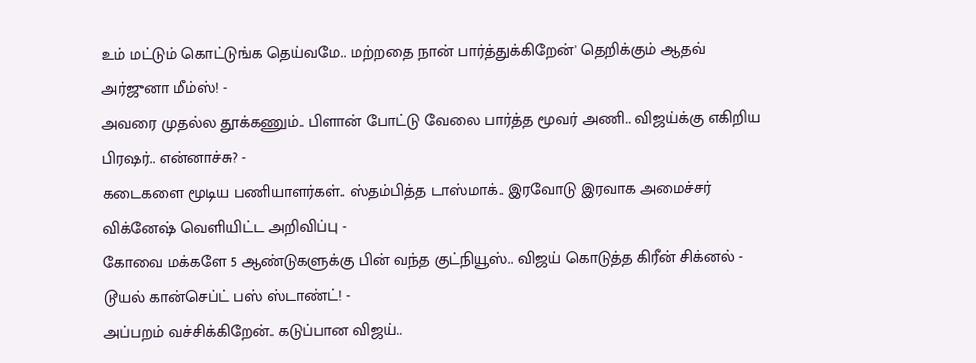உம் மட்டும் கொட்டுங்க தெய்வமே.. மற்றதை நான் பார்த்துக்கிறேன்' தெறிக்கும் ஆதவ் அர்ஜுனா மீம்ஸ்! -
அவரை முதல்ல தூக்கணும்.. பிளான் போட்டு வேலை பார்த்த மூவர் அணி.. விஜய்க்கு எகிறிய பிரஷர்.. என்னாச்சு? -
கடைகளை மூடிய பணியாளர்கள்.. ஸ்தம்பித்த டாஸ்மாக்.. இரவோடு இரவாக அமைச்சர் விக்னேஷ் வெளியிட்ட அறிவிப்பு -
கோவை மக்களே 5 ஆண்டுகளுக்கு பின் வந்த குட்நியூஸ்.. விஜய் கொடுத்த கிரீன் சிக்னல் - டூயல் கான்செப்ட் பஸ் ஸ்டாண்ட்! -
அப்பறம் வச்சிக்கிறேன்.. கடுப்பான விஜய்..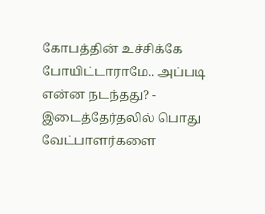கோபத்தின் உச்சிக்கே போயிட்டாராமே.. அப்படி என்ன நடந்தது? -
இடைத்தேர்தலில் பொது வேட்பாளர்களை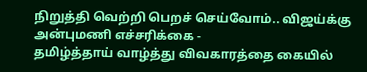நிறுத்தி வெற்றி பெறச் செய்வோம்.. விஜய்க்கு அன்புமணி எச்சரிக்கை -
தமிழ்த்தாய் வாழ்த்து விவகாரத்தை கையில்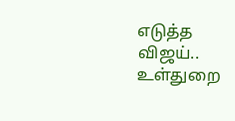எடுத்த விஜய்.. உள்துறை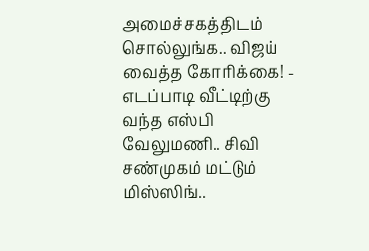அமைச்சகத்திடம் சொல்லுங்க.. விஜய் வைத்த கோரிக்கை! -
எடப்பாடி வீட்டிற்கு வந்த எஸ்பி வேலுமணி.. சிவி சண்முகம் மட்டும் மிஸ்ஸிங்..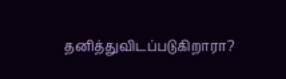தனித்துவிடப்படுகிறாரா?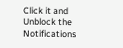Click it and Unblock the Notifications